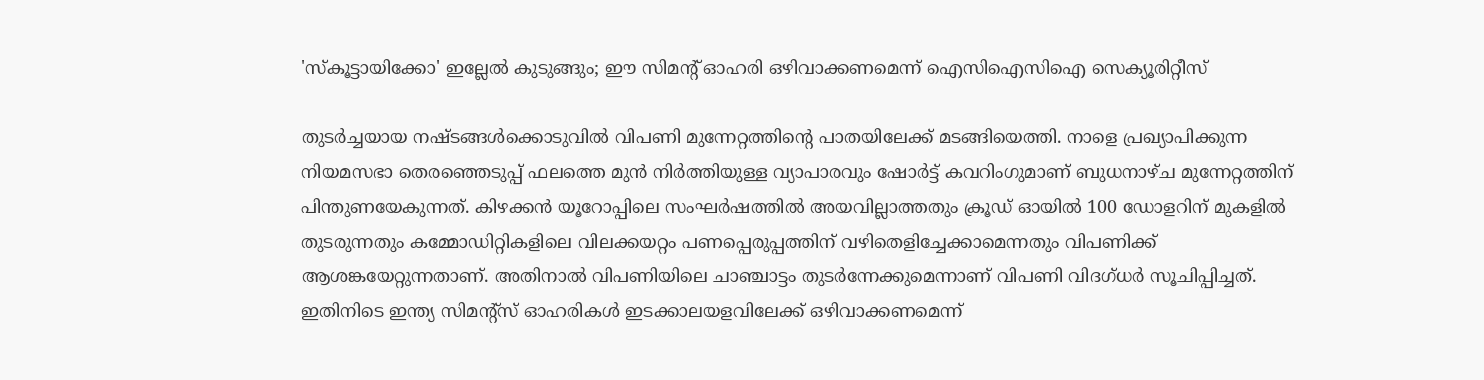'സ്‌കൂട്ടായിക്കോ' ഇല്ലേല്‍ കുടുങ്ങും; ഈ സിമന്റ് ഓഹരി ഒഴിവാക്കണമെന്ന് ഐസിഐസിഐ സെക്യൂരിറ്റീസ്

തുടര്‍ച്ചയായ നഷ്ടങ്ങള്‍ക്കൊടുവില്‍ വിപണി മുന്നേറ്റത്തിന്റെ പാതയിലേക്ക് മടങ്ങിയെത്തി. നാളെ പ്രഖ്യാപിക്കുന്ന നിയമസഭാ തെരഞ്ഞെടുപ്പ് ഫലത്തെ മുന്‍ നിര്‍ത്തിയുള്ള വ്യാപാരവും ഷോര്‍ട്ട് കവറിംഗുമാണ് ബുധനാഴ്ച മുന്നേറ്റത്തിന് പിന്തുണയേകുന്നത്. കിഴക്കന്‍ യൂറോപ്പിലെ സംഘര്‍ഷത്തില്‍ അയവില്ലാത്തതും ക്രൂഡ് ഓയില്‍ 100 ഡോളറിന് മുകളില്‍ തുടരുന്നതും കമ്മോഡിറ്റികളിലെ വിലക്കയറ്റം പണപ്പെരുപ്പത്തിന് വഴിതെളിച്ചേക്കാമെന്നതും വിപണിക്ക് ആശങ്കയേറ്റുന്നതാണ്. അതിനാല്‍ വിപണിയിലെ ചാഞ്ചാട്ടം തുടര്‍ന്നേക്കുമെന്നാണ് വിപണി വിദഗ്ധര്‍ സൂചിപ്പിച്ചത്. ഇതിനിടെ ഇന്ത്യ സിമന്റ്‌സ് ഓഹരികള്‍ ഇടക്കാലയളവിലേക്ക് ഒഴിവാക്കണമെന്ന്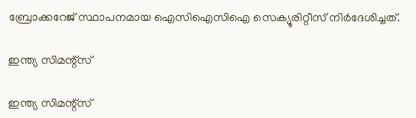ബ്രോക്കറേജ് സ്ഥാപനമായ ഐസിഐസിഐ സെക്യൂരിറ്റീസ് നിര്‍ദേശിച്ചത്.

ഇന്ത്യ സിമന്റ്‌സ്

ഇന്ത്യ സിമന്റ്‌സ്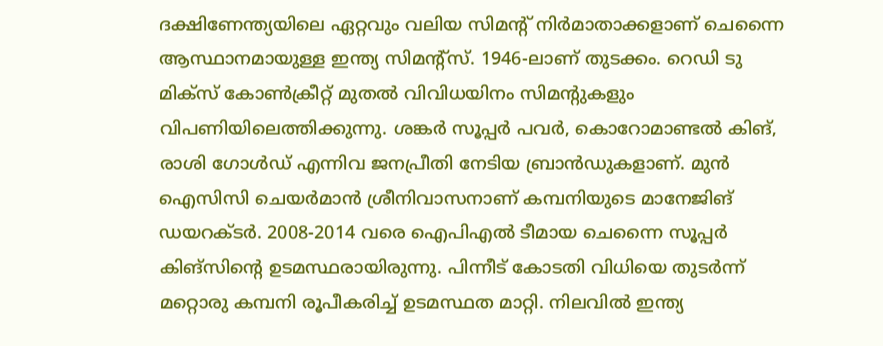ദക്ഷിണേന്ത്യയിലെ ഏറ്റവും വലിയ സിമന്റ് നിര്‍മാതാക്കളാണ് ചെന്നൈ ആസ്ഥാനമായുള്ള ഇന്ത്യ സിമന്റ്‌സ്. 1946-ലാണ് തുടക്കം. റെഡി ടു മിക്‌സ് കോണ്‍ക്രീറ്റ് മുതല്‍ വിവിധയിനം സിമന്റുകളും വിപണിയിലെത്തിക്കുന്നു. ശങ്കര്‍ സൂപ്പര്‍ പവര്‍, കൊറോമാണ്ടല്‍ കിങ്, രാശി ഗോള്‍ഡ് എന്നിവ ജനപ്രീതി നേടിയ ബ്രാന്‍ഡുകളാണ്. മുന്‍ ഐസിസി ചെയര്‍മാന്‍ ശ്രീനിവാസനാണ് കമ്പനിയുടെ മാനേജിങ് ഡയറക്ടര്‍. 2008-2014 വരെ ഐപിഎല്‍ ടീമായ ചെന്നൈ സൂപ്പര്‍ കിങ്‌സിന്റെ ഉടമസ്ഥരായിരുന്നു. പിന്നീട് കോടതി വിധിയെ തുടര്‍ന്ന് മറ്റൊരു കമ്പനി രൂപീകരിച്ച് ഉടമസ്ഥത മാറ്റി. നിലവില്‍ ഇന്ത്യ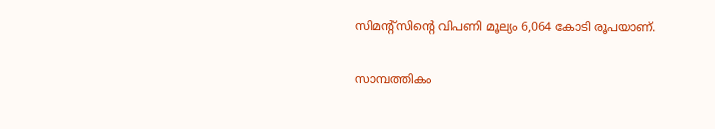സിമന്റ്‌സിന്റെ വിപണി മൂല്യം 6,064 കോടി രൂപയാണ്.

സാമ്പത്തികം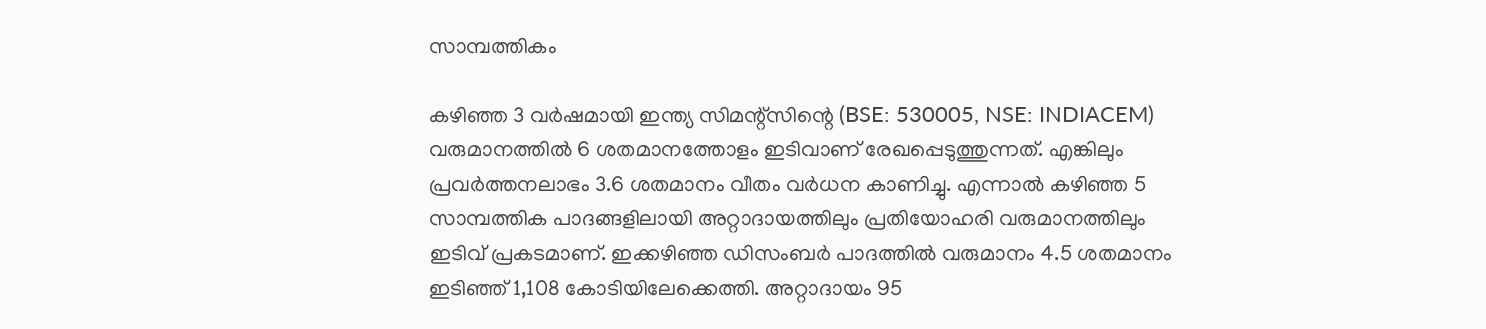സാമ്പത്തികം

കഴിഞ്ഞ 3 വര്‍ഷമായി ഇന്ത്യ സിമന്റ്‌സിന്റെ (BSE: 530005, NSE: INDIACEM) വരുമാനത്തില്‍ 6 ശതമാനത്തോളം ഇടിവാണ് രേഖപ്പെടുത്തുന്നത്. എങ്കിലും പ്രവര്‍ത്തനലാഭം 3.6 ശതമാനം വീതം വര്‍ധന കാണിച്ചു. എന്നാല്‍ കഴിഞ്ഞ 5 സാമ്പത്തിക പാദങ്ങളിലായി അറ്റാദായത്തിലും പ്രതിയോഹരി വരുമാനത്തിലും ഇടിവ് പ്രകടമാണ്. ഇക്കഴിഞ്ഞ ഡിസംബര്‍ പാദത്തില്‍ വരുമാനം 4.5 ശതമാനം ഇടിഞ്ഞ് 1,108 കോടിയിലേക്കെത്തി. അറ്റാദായം 95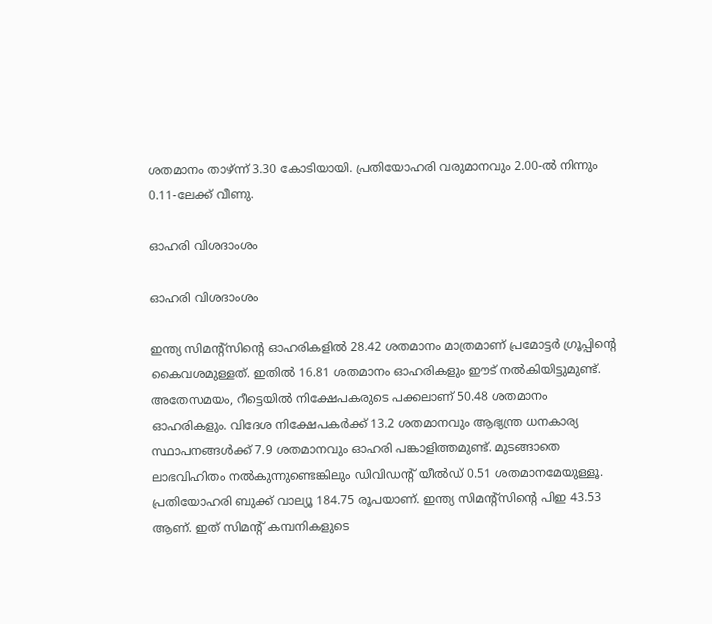ശതമാനം താഴ്ന്ന് 3.30 കോടിയായി. പ്രതിയോഹരി വരുമാനവും 2.00-ല്‍ നിന്നും 0.11-ലേക്ക് വീണു.

ഓഹരി വിശദാംശം

ഓഹരി വിശദാംശം

ഇന്ത്യ സിമന്റ്‌സിന്റെ ഓഹരികളില്‍ 28.42 ശതമാനം മാത്രമാണ് പ്രമോട്ടര്‍ ഗ്രൂപ്പിന്റെ കൈവശമുള്ളത്. ഇതില്‍ 16.81 ശതമാനം ഓഹരികളും ഈട് നല്‍കിയിട്ടുമുണ്ട്. അതേസമയം, റീട്ടെയില്‍ നിക്ഷേപകരുടെ പക്കലാണ് 50.48 ശതമാനം ഓഹരികളും. വിദേശ നിക്ഷേപകര്‍ക്ക് 13.2 ശതമാനവും ആഭ്യന്ത്ര ധനകാര്യ സ്ഥാപനങ്ങള്‍ക്ക് 7.9 ശതമാനവും ഓഹരി പങ്കാളിത്തമുണ്ട്. മുടങ്ങാതെ ലാഭവിഹിതം നല്‍കുന്നുണ്ടെങ്കിലും ഡിവിഡന്റ് യീല്‍ഡ് 0.51 ശതമാനമേയുള്ളൂ. പ്രതിയോഹരി ബുക്ക് വാല്യൂ 184.75 രൂപയാണ്. ഇന്ത്യ സിമന്റ്‌സിന്റെ പിഇ 43.53 ആണ്. ഇത് സിമന്റ് കമ്പനികളുടെ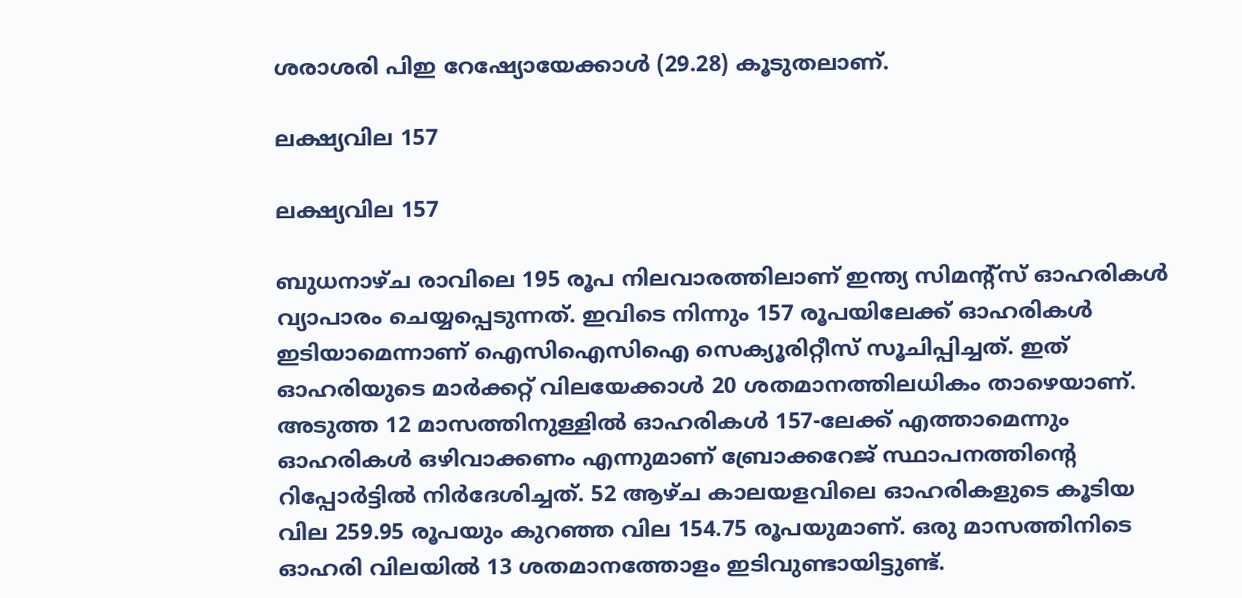ശരാശരി പിഇ റേഷ്യോയേക്കാള്‍ (29.28) കൂടുതലാണ്.

ലക്ഷ്യവില 157

ലക്ഷ്യവില 157

ബുധനാഴ്ച രാവിലെ 195 രൂപ നിലവാരത്തിലാണ് ഇന്ത്യ സിമന്റ്‌സ് ഓഹരികള്‍ വ്യാപാരം ചെയ്യപ്പെടുന്നത്. ഇവിടെ നിന്നും 157 രൂപയിലേക്ക് ഓഹരികള്‍ ഇടിയാമെന്നാണ് ഐസിഐസിഐ സെക്യൂരിറ്റീസ് സൂചിപ്പിച്ചത്. ഇത് ഓഹരിയുടെ മാര്‍ക്കറ്റ് വിലയേക്കാള്‍ 20 ശതമാനത്തിലധികം താഴെയാണ്. അടുത്ത 12 മാസത്തിനുള്ളില്‍ ഓഹരികള്‍ 157-ലേക്ക് എത്താമെന്നും ഓഹരികള്‍ ഒഴിവാക്കണം എന്നുമാണ് ബ്രോക്കറേജ് സ്ഥാപനത്തിന്റെ റിപ്പോര്‍ട്ടില്‍ നിര്‍ദേശിച്ചത്. 52 ആഴ്ച കാലയളവിലെ ഓഹരികളുടെ കൂടിയ വില 259.95 രൂപയും കുറഞ്ഞ വില 154.75 രൂപയുമാണ്. ഒരു മാസത്തിനിടെ ഓഹരി വിലയില്‍ 13 ശതമാനത്തോളം ഇടിവുണ്ടായിട്ടുണ്ട്.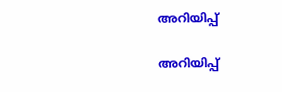അറിയിപ്പ്

അറിയിപ്പ്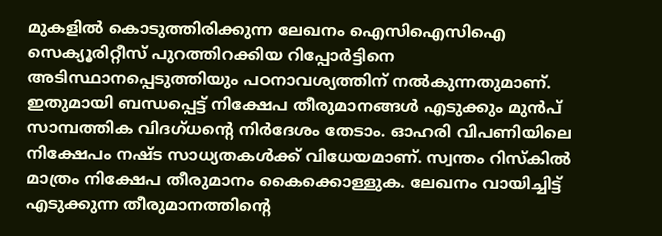മുകളില്‍ കൊടുത്തിരിക്കുന്ന ലേഖനം ഐസിഐസിഐ സെക്യൂരിറ്റീസ് പുറത്തിറക്കിയ റിപ്പോര്‍ട്ടിനെ അടിസ്ഥാനപ്പെടുത്തിയും പഠനാവശ്യത്തിന് നല്‍കുന്നതുമാണ്. ഇതുമായി ബന്ധപ്പെട്ട് നിക്ഷേപ തീരുമാനങ്ങള്‍ എടുക്കും മുന്‍പ് സാമ്പത്തിക വിദഗ്ധന്റെ നിര്‍ദേശം തേടാം. ഓഹരി വിപണിയിലെ നിക്ഷേപം നഷ്ട സാധ്യതകള്‍ക്ക് വിധേയമാണ്. സ്വന്തം റിസ്‌കില്‍ മാത്രം നിക്ഷേപ തീരുമാനം കൈക്കൊള്ളുക. ലേഖനം വായിച്ചിട്ട് എടുക്കുന്ന തീരുമാനത്തിന്റെ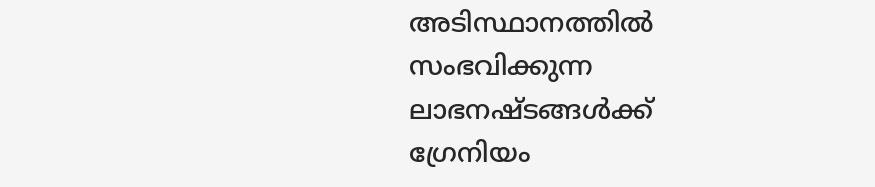അടിസ്ഥാനത്തില്‍ സംഭവിക്കുന്ന ലാഭനഷ്ടങ്ങള്‍ക്ക് ഗ്രേനിയം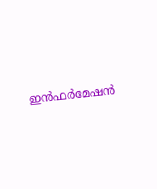ഇന്‍ഫര്‍മേഷന്‍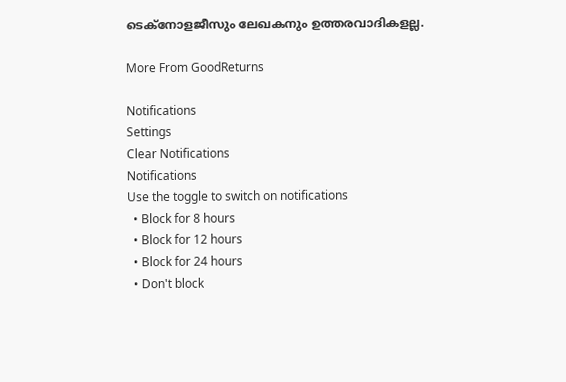ടെക്നോളജീസും ലേഖകനും ഉത്തരവാദികളല്ല.

More From GoodReturns

Notifications
Settings
Clear Notifications
Notifications
Use the toggle to switch on notifications
  • Block for 8 hours
  • Block for 12 hours
  • Block for 24 hours
  • Don't block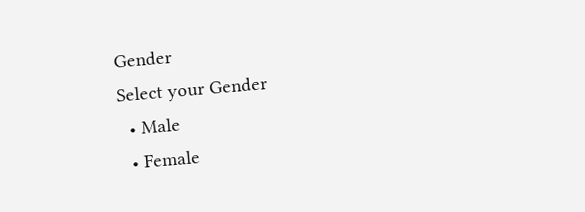Gender
Select your Gender
  • Male
  • Female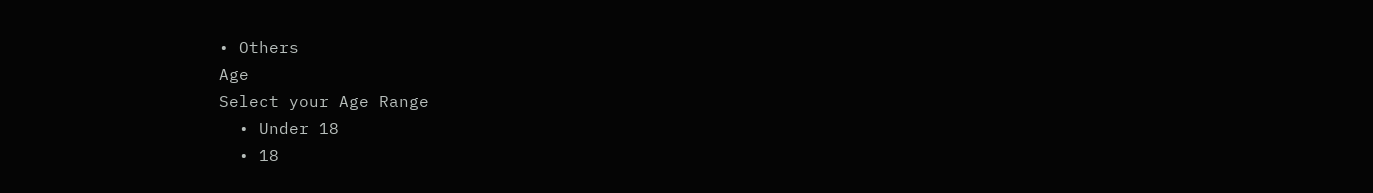• Others
Age
Select your Age Range
  • Under 18
  • 18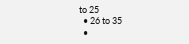to 25
  • 26 to 35
  •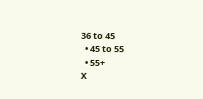36 to 45
  • 45 to 55
  • 55+
X